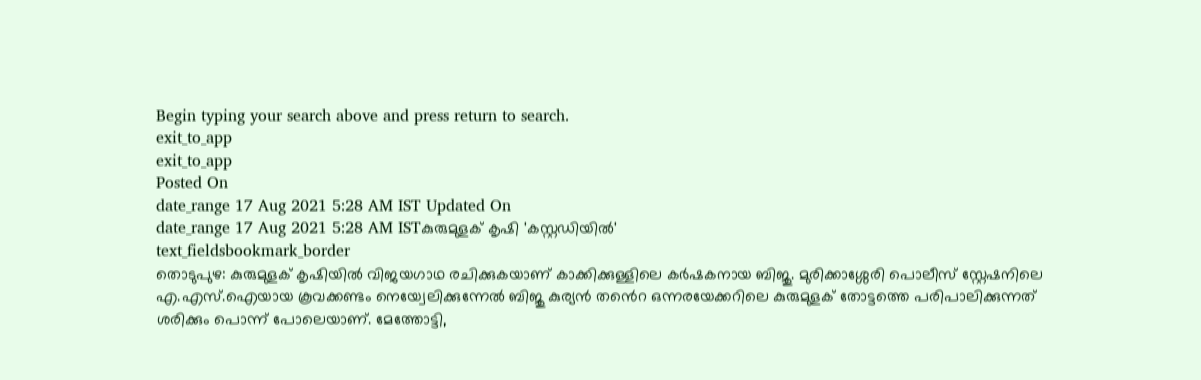Begin typing your search above and press return to search.
exit_to_app
exit_to_app
Posted On
date_range 17 Aug 2021 5:28 AM IST Updated On
date_range 17 Aug 2021 5:28 AM ISTകുരുമുളക് കൃഷി 'കസ്റ്റഡിയിൽ'
text_fieldsbookmark_border
തൊടുപുഴ: കുരുമുളക് കൃഷിയിൽ വിജയഗാഥ രചിക്കുകയാണ് കാക്കിക്കുള്ളിലെ കർഷകനായ ബിജു. മുരിക്കാശ്ശേരി പൊലീസ് സ്റ്റേഷനിലെ എ.എസ്.ഐയായ കൂവക്കണ്ടം നെയ്വേലിക്കുന്നേൽ ബിജു കുര്യൻ തൻെറ ഒന്നരയേക്കറിലെ കുരുമുളക് തോട്ടത്തെ പരിപാലിക്കുന്നത് ശരിക്കും പൊന്ന് പോലെയാണ്. മേത്തോട്ടി,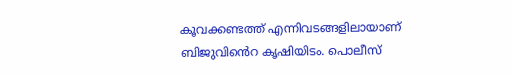കൂവക്കണ്ടത്ത് എന്നിവടങ്ങളിലായാണ് ബിജുവിൻെറ കൃഷിയിടം. പൊലീസ്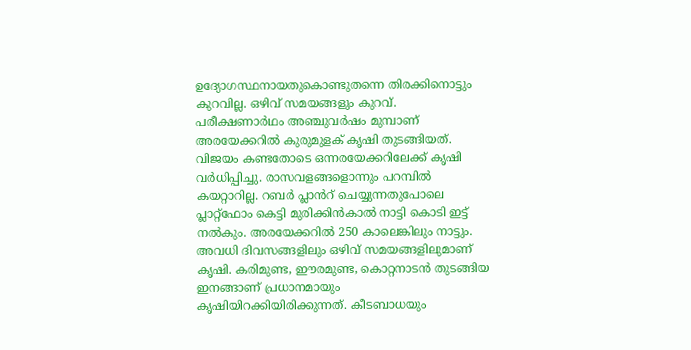ഉദ്യോഗസ്ഥനായതുകൊണ്ടുതന്നെ തിരക്കിനൊട്ടും കുറവില്ല. ഒഴിവ് സമയങ്ങളും കുറവ്. പരീക്ഷണാർഥം അഞ്ചുവർഷം മുമ്പാണ് അരയേക്കറിൽ കുരുമുളക് കൃഷി തുടങ്ങിയത്. വിജയം കണ്ടതോടെ ഒന്നരയേക്കറിലേക്ക് കൃഷി വർധിപ്പിച്ചു. രാസവളങ്ങളൊന്നും പറമ്പിൽ കയറ്റാറില്ല. റബർ പ്ലാൻറ് ചെയ്യുന്നതുപോലെ പ്ലാറ്റ്ഫോം കെട്ടി മുരിക്കിൻകാൽ നാട്ടി കൊടി ഇട്ട് നൽകും. അരയേക്കറിൽ 250 കാലെങ്കിലും നാട്ടും. അവധി ദിവസങ്ങളിലും ഒഴിവ് സമയങ്ങളിലുമാണ് കൃഷി. കരിമുണ്ട, ഈരമുണ്ട, കൊറ്റനാടൻ തുടങ്ങിയ ഇനങ്ങാണ് പ്രധാനമായും കൃഷിയിറക്കിയിരിക്കുന്നത്. കീടബാധയും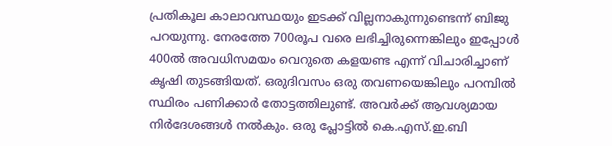പ്രതികൂല കാലാവസ്ഥയും ഇടക്ക് വില്ലനാകുന്നുണ്ടെന്ന് ബിജു പറയുന്നു. നേരത്തേ 700രൂപ വരെ ലഭിച്ചിരുന്നെങ്കിലും ഇപ്പോൾ 400ൽ അവധിസമയം വെറുതെ കളയണ്ട എന്ന് വിചാരിച്ചാണ് കൃഷി തുടങ്ങിയത്. ഒരുദിവസം ഒരു തവണയെങ്കിലും പറമ്പിൽ സ്ഥിരം പണിക്കാർ തോട്ടത്തിലുണ്ട്. അവർക്ക് ആവശ്യമായ നിർദേശങ്ങൾ നൽകും. ഒരു പ്ലോട്ടിൽ കെ.എസ്.ഇ.ബി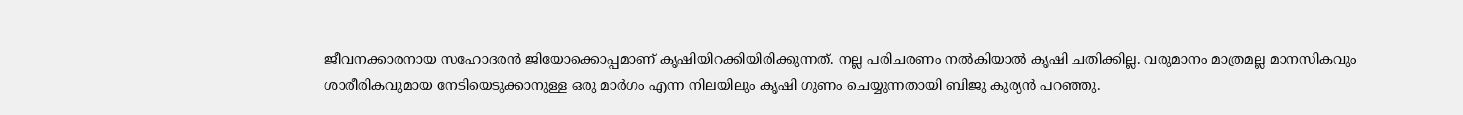ജീവനക്കാരനായ സഹോദരൻ ജിയോക്കൊപ്പമാണ് കൃഷിയിറക്കിയിരിക്കുന്നത്. നല്ല പരിചരണം നൽകിയാൽ കൃഷി ചതിക്കില്ല. വരുമാനം മാത്രമല്ല മാനസികവും ശാരീരികവുമായ നേടിയെടുക്കാനുള്ള ഒരു മാർഗം എന്ന നിലയിലും കൃഷി ഗുണം ചെയ്യുന്നതായി ബിജു കുര്യൻ പറഞ്ഞു.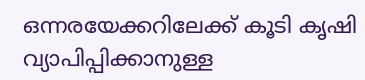ഒന്നരയേക്കറിലേക്ക് കൂടി കൃഷി വ്യാപിപ്പിക്കാനുള്ള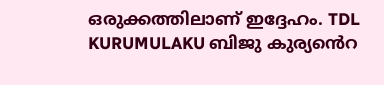ഒരുക്കത്തിലാണ് ഇദ്ദേഹം. TDL KURUMULAKU ബിജു കുര്യൻെറ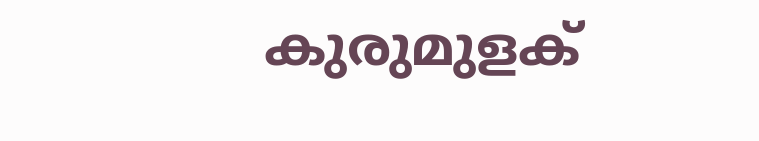കുരുമുളക്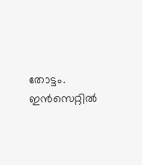തോട്ടം. ഇൻസെറ്റിൽ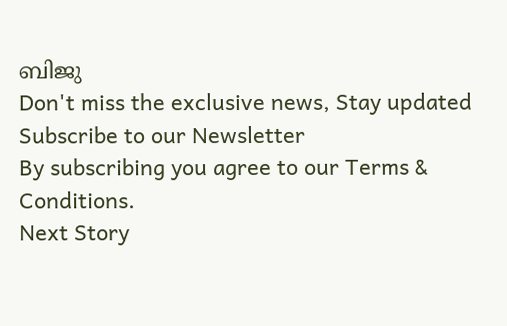ബിജു
Don't miss the exclusive news, Stay updated
Subscribe to our Newsletter
By subscribing you agree to our Terms & Conditions.
Next Story